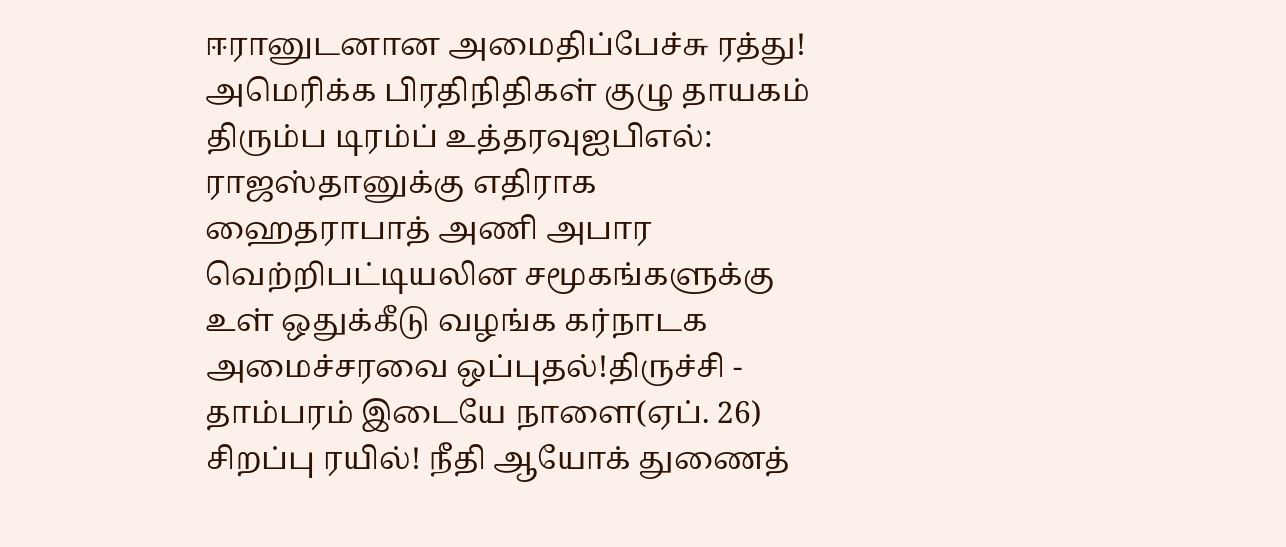ஈரானுடனான அமைதிப்பேச்சு ரத்து! அமெரிக்க பிரதிநிதிகள் குழு தாயகம் திரும்ப டிரம்ப் உத்தரவுஐபிஎல்: ராஜஸ்தானுக்கு எதிராக ஹைதராபாத் அணி அபார வெற்றிபட்டியலின சமூகங்களுக்கு உள் ஒதுக்கீடு வழங்க கர்நாடக அமைச்சரவை ஒப்புதல்!திருச்சி - தாம்பரம் இடையே நாளை(ஏப். 26) சிறப்பு ரயில்! நீதி ஆயோக் துணைத்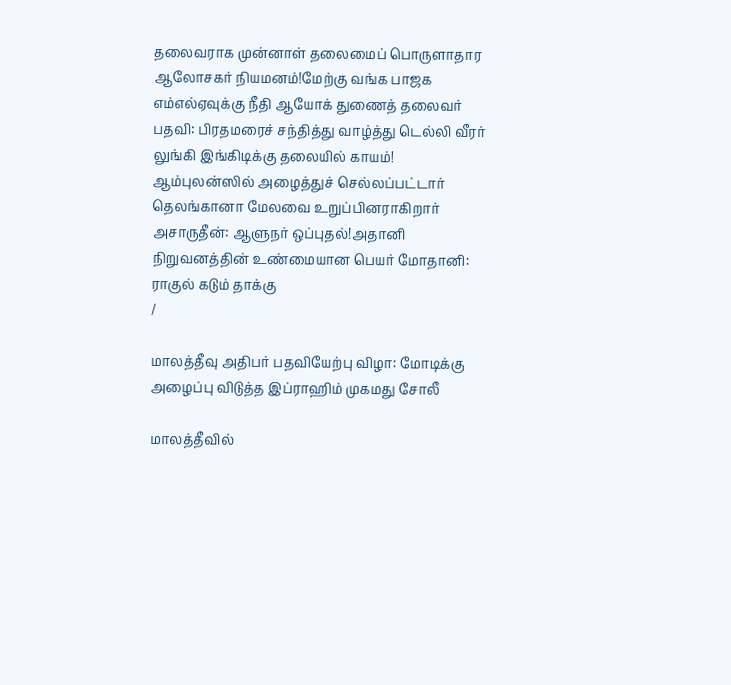தலைவராக முன்னாள் தலைமைப் பொருளாதார ஆலோசகர் நியமனம்!மேற்கு வங்க பாஜக எம்எல்ஏவுக்கு நீதி ஆயோக் துணைத் தலைவர் பதவி: பிரதமரைச் சந்தித்து வாழ்த்து டெல்லி வீரர் லுங்கி இங்கிடிக்கு தலையில் காயம்! ஆம்புலன்ஸில் அழைத்துச் செல்லப்பட்டார் தெலங்கானா மேலவை உறுப்பினராகிறார் அசாருதீன்: ஆளுநர் ஒப்புதல்!அதானி நிறுவனத்தின் உண்மையான பெயர் மோதானி: ராகுல் கடும் தாக்கு
/

மாலத்தீவு அதிபர் பதவியேற்பு விழா: மோடிக்கு அழைப்பு விடுத்த இப்ராஹிம் முகமது சோலீ

மாலத்தீவில்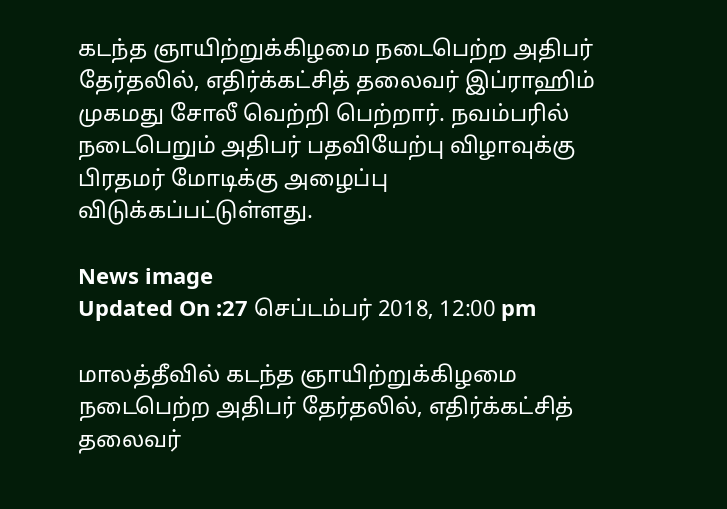கடந்த ஞாயிற்றுக்கிழமை நடைபெற்ற அதிபர் தேர்தலில், எதிர்க்கட்சித் தலைவர் இப்ராஹிம் முகமது சோலீ வெற்றி பெற்றார். நவம்பரில் நடைபெறும் அதிபர் பதவியேற்பு விழாவுக்கு பிரதமர் மோடிக்கு அழைப்பு விடுக்கப்பட்டுள்ளது.

News image
Updated On :27 செப்டம்பர் 2018, 12:00 pm

மாலத்தீவில் கடந்த ஞாயிற்றுக்கிழமை நடைபெற்ற அதிபர் தேர்தலில், எதிர்க்கட்சித் தலைவர்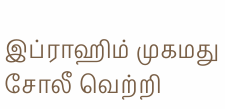இப்ராஹிம் முகமது சோலீ வெற்றி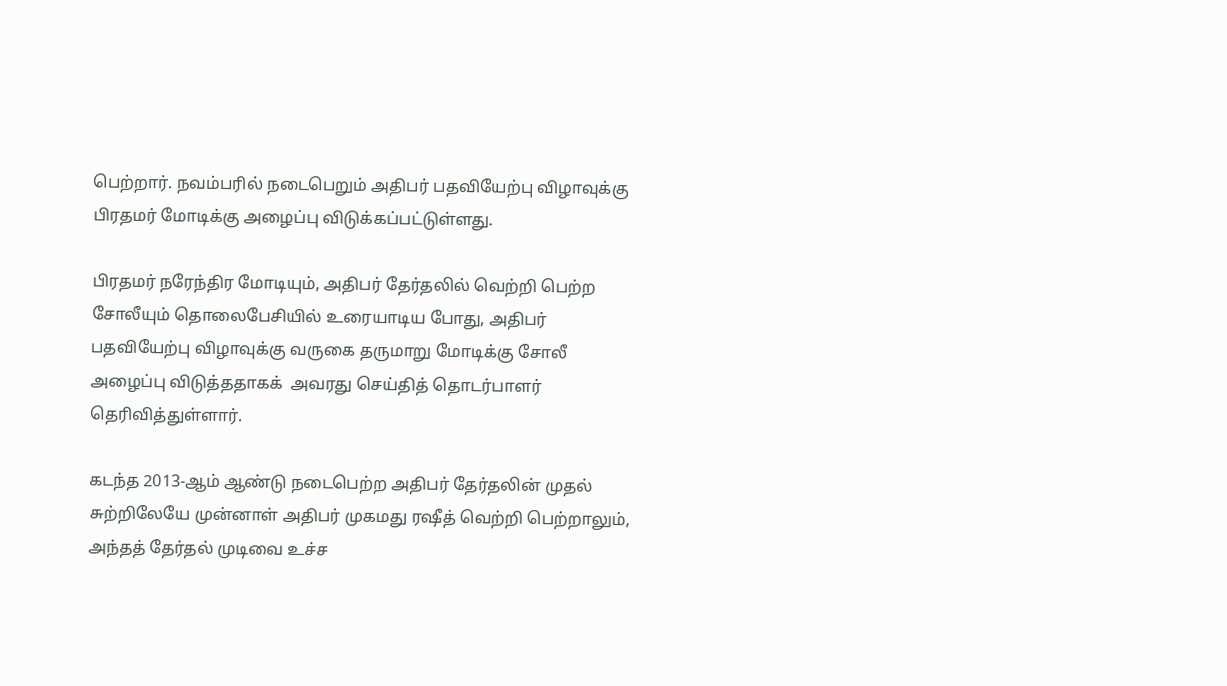பெற்றார். நவம்பரில் நடைபெறும் அதிபர் பதவியேற்பு விழாவுக்கு பிரதமர் மோடிக்கு அழைப்பு விடுக்கப்பட்டுள்ளது.

பிரதமர் நரேந்திர மோடியும், அதிபர் தேர்தலில் வெற்றி பெற்ற சோலீயும் தொலைபேசியில் உரையாடிய போது, அதிபர் பதவியேற்பு விழாவுக்கு வருகை தருமாறு மோடிக்கு சோலீ அழைப்பு விடுத்ததாகக்  அவரது செய்தித் தொடர்பாளர் தெரிவித்துள்ளார்.

கடந்த 2013-ஆம் ஆண்டு நடைபெற்ற அதிபர் தேர்தலின் முதல் சுற்றிலேயே முன்னாள் அதிபர் முகமது ரஷீத் வெற்றி பெற்றாலும், அந்தத் தேர்தல் முடிவை உச்ச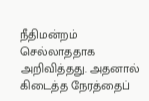நீதிமன்றம் செல்லாததாக அறிவித்தது. அதனால் கிடைத்த நேரத்தைப்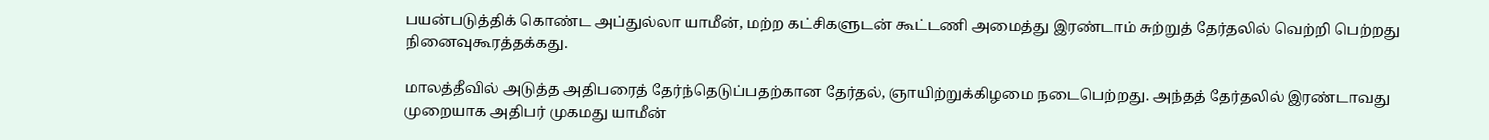பயன்படுத்திக் கொண்ட அப்துல்லா யாமீன், மற்ற கட்சிகளுடன் கூட்டணி அமைத்து இரண்டாம் சுற்றுத் தேர்தலில் வெற்றி பெற்றது நினைவுகூரத்தக்கது.

மாலத்தீவில் அடுத்த அதிபரைத் தேர்ந்தெடுப்பதற்கான தேர்தல், ஞாயிற்றுக்கிழமை நடைபெற்றது. அந்தத் தேர்தலில் இரண்டாவது முறையாக அதிபர் முகமது யாமீன்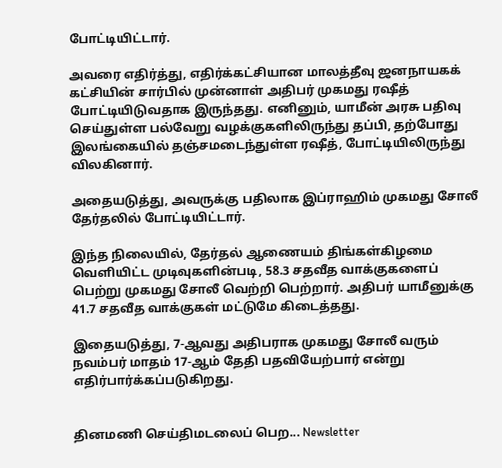போட்டியிட்டார்.

அவரை எதிர்த்து, எதிர்க்கட்சியான மாலத்தீவு ஜனநாயகக் கட்சியின் சார்பில் முன்னாள் அதிபர் முகமது ரஷீத் போட்டியிடுவதாக இருந்தது. எனினும், யாமீன் அரசு பதிவு செய்துள்ள பல்வேறு வழக்குகளிலிருந்து தப்பி, தற்போது இலங்கையில் தஞ்சமடைந்துள்ள ரஷீத், போட்டியிலிருந்து விலகினார்.

அதையடுத்து, அவருக்கு பதிலாக இப்ராஹிம் முகமது சோலீ தேர்தலில் போட்டியிட்டார்.

இந்த நிலையில், தேர்தல் ஆணையம் திங்கள்கிழமை வெளியிட்ட முடிவுகளின்படி, 58.3 சதவீத வாக்குகளைப் பெற்று முகமது சோலீ வெற்றி பெற்றார். அதிபர் யாமீனுக்கு 41.7 சதவீத வாக்குகள் மட்டுமே கிடைத்தது.

இதையடுத்து, 7-ஆவது அதிபராக முகமது சோலீ வரும் நவம்பர் மாதம் 17-ஆம் தேதி பதவியேற்பார் என்று எதிர்பார்க்கப்படுகிறது.


தினமணி செய்திமடலைப் பெற... Newsletter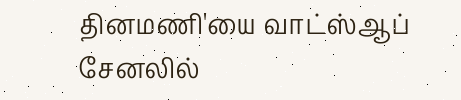தினமணி'யை வாட்ஸ்ஆப் சேனலில்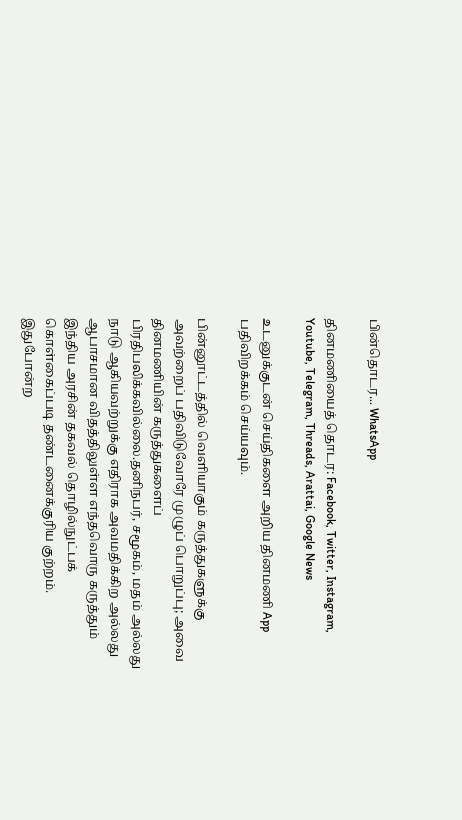பின்தொடர... WhatsApp

தினமணியைத் தொடர: Facebook, Twitter, Instagram, Youtube, Telegram, Threads, Arattai, Google News

உடனுக்குடன் செய்திகளை அறிய தினமணி App பதிவிறக்கம் செய்யவும்.

பின்னூட்டத்தில் வெளியாகும் கருத்துகளுக்கு அவற்றைப் பதிவிடுவோரே முழுப் பொறுப்பு; அவை தினமணியின் கருத்துகளைப் பிரதிபலிக்கவில்லை.தனிநபர், சமூகம், மதம் அல்லது நாடு ஆகியவற்றுக்கு எதிராக அவமதிக்கிற அல்லது ஆபாசமான விதத்திலுள்ள எந்தவொரு கருத்தும் இந்திய அரசின் தகவல் தொழில்நுட்பக் கொள்கைப்படி தண்டனைக்குரிய குற்றம். இதுபோன்ற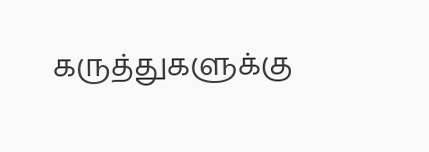கருத்துகளுக்கு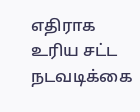எதிராக உரிய சட்ட நடவடிக்கை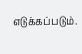எடுக்கப்படும்.